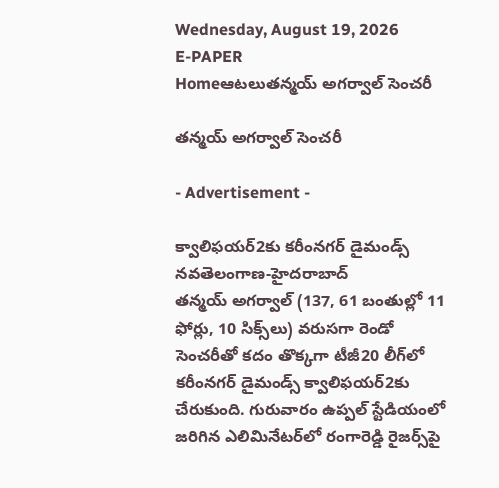Wednesday, August 19, 2026
E-PAPER
Homeఆటలుతన్మయ్‌ అగర్వాల్‌ సెంచరీ

తన్మయ్‌ అగర్వాల్‌ సెంచరీ

- Advertisement -

క్వాలిఫయర్‌2కు కరీంనగర్‌ డైమండ్స్‌
నవతెలంగాణ-హైదరాబాద్‌
తన్మయ్‌ అగర్వాల్‌ (137, 61 బంతుల్లో 11 ఫోర్లు, 10 సిక్స్‌‌లు) వరుసగా రెండో సెంచరీతో కదం తొక్కగా టీజీ20 లీగ్‌‌లో కరీంనగర్‌ ‌డైమండ్స్‌ ‌క్వాలిఫయర్‌2కు చేరుకుంది. గురువారం ఉప్పల్‌ ‌స్టేడియంలో జరిగిన ఎలిమినేటర్‌‌లో రంగారెడ్డి రైజర్స్‌‌పై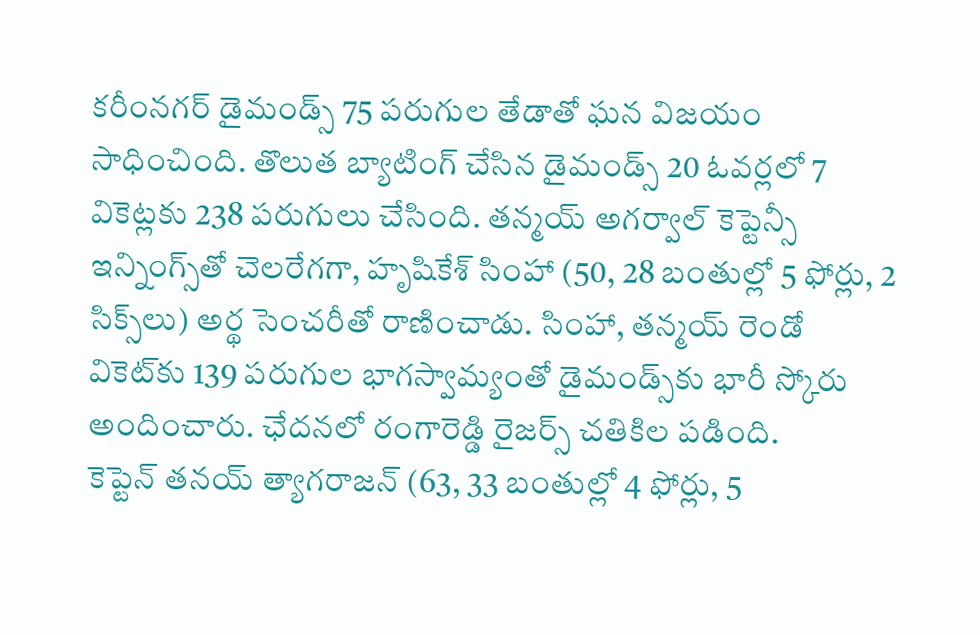కరీంనగర్‌ ‌డైమండ్స్‌ 75 పరుగుల తేడాతో ఘన విజయం సాధించింది. తొలుత బ్యాటింగ్‌ ‌చేసిన డైమండ్స్‌ 20 ఓవర్లలో 7 వికెట్లకు 238 పరుగులు చేసింది. తన్మయ్‌ అగర్వాల్‌ ‌కెప్టెన్సీ ఇన్నింగ్స్‌‌తో చెలరేగగా, హృషికేశ్‌ ‌సింహా (50, 28 బంతుల్లో 5 ఫోర్లు, 2 సిక్స్‌‌లు) అర్థ సెంచరీతో రాణించాడు. సింహా, తన్మయ్‌ ‌రెండో వికెట్‌‌కు 139 పరుగుల భాగస్వామ్యంతో డైమండ్స్‌‌కు భారీ స్కోరు అందించారు. ఛేదనలో రంగారెడ్డి రైజర్స్‌ ‌చతికిల పడింది. కెప్టెన్‌ ‌తనయ్‌ ‌త్యాగరాజన్‌ (63, 33 బంతుల్లో 4 ఫోర్లు, 5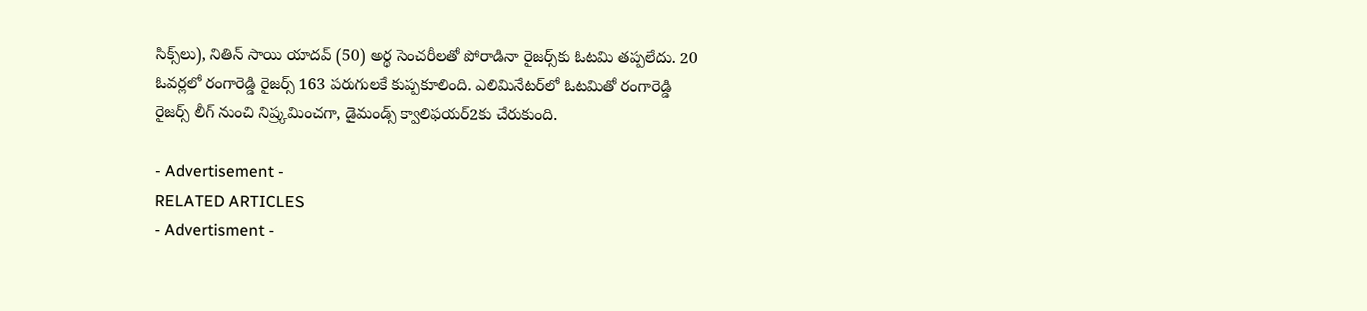సిక్స్‌‌లు), నితిన్‌ ‌సాయి యాదవ్‌ (50) అర్థ సెంచరీలతో పోరాడినా రైజర్స్‌‌కు ఓటమి తప్పలేదు. 20 ఓవర్లలో రంగారెడ్డి రైజర్స్‌ 163 పరుగులకే కుప్పకూలింది. ఎలిమినేటర్‌‌లో ఓటమితో రంగారెడ్డి రైజర్స్‌ ‌లీగ్‌ ‌నుంచి నిష్ర్కమించగా, డైమండ్స్‌ ‌క్వాలిఫయర్‌2కు చేరుకుంది.

- Advertisement -
RELATED ARTICLES
- Advertisment -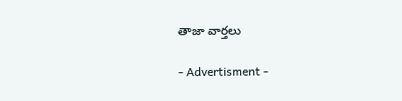తాజా వార్తలు

- Advertisment -